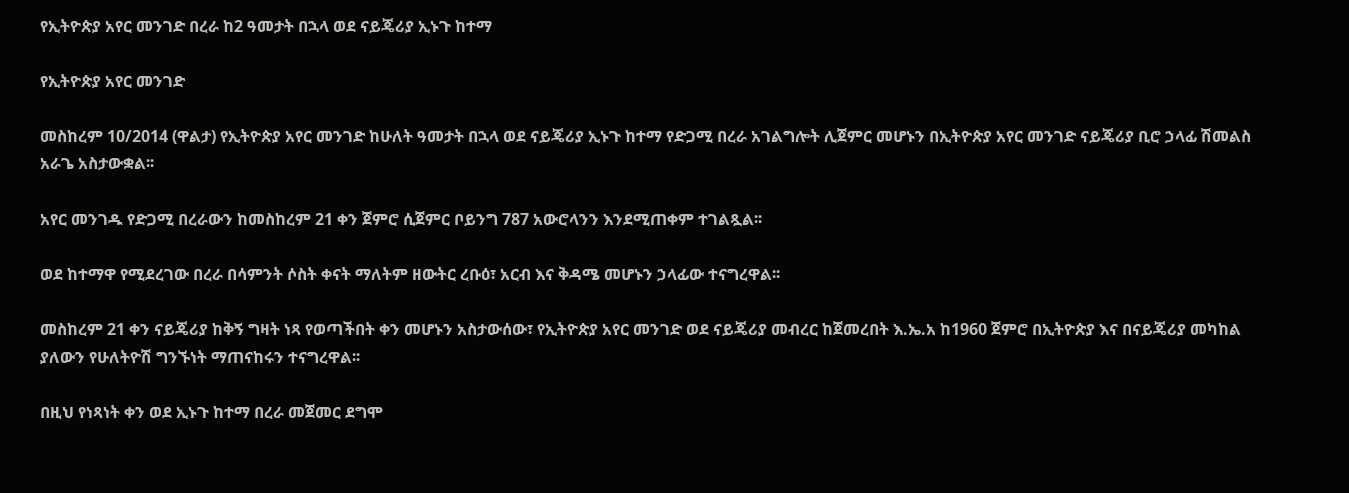የኢትዮጵያ አየር መንገድ በረራ ከ2 ዓመታት በኋላ ወደ ናይጄሪያ ኢኑጉ ከተማ

የኢትዮጵያ አየር መንገድ

መስከረም 10/2014 (ዋልታ) የኢትዮጵያ አየር መንገድ ከሁለት ዓመታት በኋላ ወደ ናይጄሪያ ኢኑጉ ከተማ የድጋሚ በረራ አገልግሎት ሊጀምር መሆኑን በኢትዮጵያ አየር መንገድ ናይጄሪያ ቢሮ ኃላፊ ሽመልስ አራጌ አስታውቋል፡፡

አየር መንገዱ የድጋሚ በረራውን ከመስከረም 21 ቀን ጀምሮ ሲጀምር ቦይንግ 787 አውሮላንን እንደሚጠቀም ተገልጿል፡፡

ወደ ከተማዋ የሚደረገው በረራ በሳምንት ሶስት ቀናት ማለትም ዘውትር ረቡዕ፣ አርብ እና ቅዳሜ መሆኑን ኃላፊው ተናግረዋል፡፡

መስከረም 21 ቀን ናይጄሪያ ከቅኝ ግዛት ነጻ የወጣችበት ቀን መሆኑን አስታውሰው፣ የኢትዮጵያ አየር መንገድ ወደ ናይጄሪያ መብረር ከጀመረበት እ.ኤ.አ ከ1960 ጀምሮ በኢትዮጵያ እና በናይጄሪያ መካከል ያለውን የሁለትዮሽ ግንኙነት ማጠናከሩን ተናግረዋል፡፡

በዚህ የነጻነት ቀን ወደ ኢኑጉ ከተማ በረራ መጀመር ደግሞ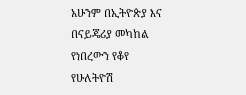አሁንም በኢትዮጵያ እና በናይጄሪያ መካከል የነበረውን የቆየ የሁለትዮሽ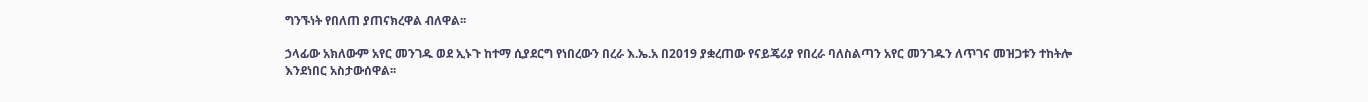ግንኙነት የበለጠ ያጠናክረዋል ብለዋል፡፡

ኃላፊው አክለውም አየር መንገዱ ወደ ኢኑጉ ከተማ ሲያደርግ የነበረውን በረራ እ.ኤ.አ በ2019 ያቋረጠው የናይጄሪያ የበረራ ባለስልጣን አየር መንገዱን ለጥገና መዝጋቱን ተከትሎ እንደነበር አስታውሰዋል፡፡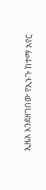ኢዜአ እንደዘገበው የኢኑጉ ከተማ አየር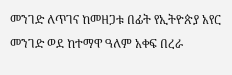መንገድ ለጥገና ከመዘጋቱ በፊት የኢትዮጵያ አየር መንገድ ወደ ከተማዋ ዓለም አቀፍ በረራ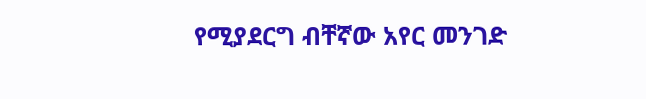የሚያደርግ ብቸኛው አየር መንገድ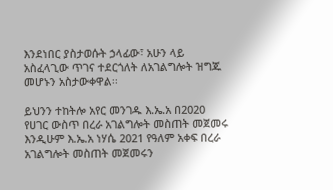እንደነበር ያስታወሱት ኃላፊው፣ አሁን ላይ አስፈላጊው ጥገና ተደርጎለት ለአገልግሎት ዝግጁ መሆኑን አስታውቀዋል፡፡

ይህንን ተከትሎ አየር መንገዱ እ.ኤ.አ በ2020 የሀገር ውስጥ በረራ አገልግሎት መስጠት መጀመሩ እንዲሁም እ.ኤ.አ ነሃሴ 2021 የዓለም አቀፍ በረራ አገልግሎት መስጠት መጀመሩን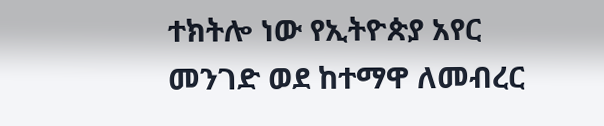ተክትሎ ነው የኢትዮጵያ አየር መንገድ ወደ ከተማዋ ለመብረር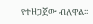የተዘጋጀው ብለዋል፡፡